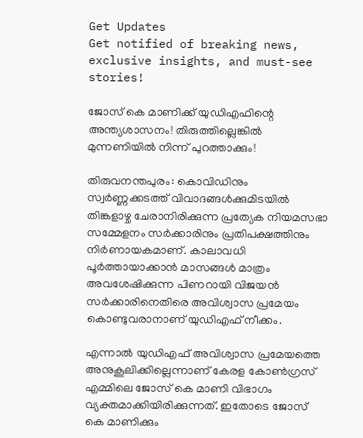Get Updates
Get notified of breaking news, exclusive insights, and must-see stories!

ജോസ് കെ മാണിക്ക് യുഡിഎഫിന്റെ അന്ത്യശാസനം! തിരുത്തില്ലെങ്കിൽ മുന്നണിയിൽ നിന്ന് പുറത്താക്കും!

തിരുവനന്തപുരം: കൊവിഡിനും സ്വര്‍ണ്ണക്കടത്ത് വിവാദങ്ങള്‍ക്കുമിടയില്‍ തിങ്കളാഴ്ച ചേരാനിരിക്കുന്ന പ്രത്യേക നിയമസഭാ സമ്മേളനം സര്‍ക്കാരിനും പ്രതിപക്ഷത്തിനും നിര്‍ണായകമാണ്. കാലാവധി പൂര്‍ത്തായാക്കാന്‍ മാസങ്ങള്‍ മാത്രം അവശേഷിക്കുന്ന പിണറായി വിജയന്‍ സര്‍ക്കാരിനെതിരെ അവിശ്വാസ പ്രമേയം കൊണ്ടുവരാനാണ് യുഡിഎഫ് നീക്കം.

എന്നാല്‍ യുഡിഎഫ് അവിശ്വാസ പ്രമേയത്തെ അനുകൂലിക്കില്ലെന്നാണ് കേരള കോണ്‍ഗ്രസ് എമ്മിലെ ജോസ് കെ മാണി വിഭാഗം വ്യക്തമാക്കിയിരിക്കുന്നത്. ഇതോടെ ജോസ് കെ മാണിക്കും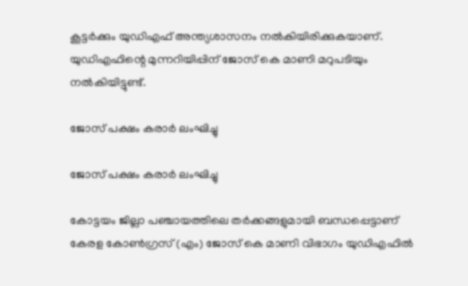കൂട്ടര്‍ക്കും യുഡിഎഫ് അന്ത്യശാസനം നല്‍കിയിരിക്കുകയാണ്. യുഡിഎഫിന്റെ മുന്നറിയിപ്പിന് ജോസ് കെ മാണി മറുപടിയും നല്‍കിയിട്ടുണ്ട്.

ജോസ് പക്ഷം കരാർ ലംഘിച്ചു

ജോസ് പക്ഷം കരാർ ലംഘിച്ചു

കോട്ടയം ജില്ലാ പഞ്ചായത്തിലെ തര്‍ക്കങ്ങളുമായി ബന്ധപ്പെട്ടാണ് കേരള കോണ്‍ഗ്രസ് (എം) ജോസ് കെ മാണി വിഭാഗം യുഡിഎഫില്‍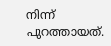നിന്ന് പുറത്തായത്.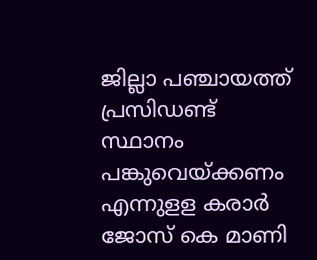ജില്ലാ പഞ്ചായത്ത് പ്രസിഡണ്ട് സ്ഥാനം പങ്കുവെയ്ക്കണം എന്നുളള കരാര്‍ ജോസ് കെ മാണി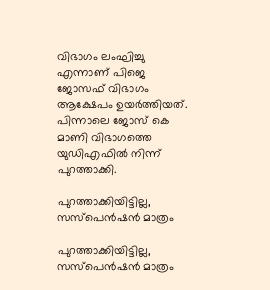വിഭാഗം ലംഘിച്ചു എന്നാണ് പിജെ ജോസഫ് വിഭാഗം ആക്ഷേപം ഉയര്‍ത്തിയത്. പിന്നാലെ ജോസ് കെ മാണി വിഭാഗത്തെ യുഡിഎഫില്‍ നിന്ന് പുറത്താക്കി.

പുറത്താക്കിയിട്ടില്ല, സസ്പെൻഷൻ മാത്രം

പുറത്താക്കിയിട്ടില്ല, സസ്പെൻഷൻ മാത്രം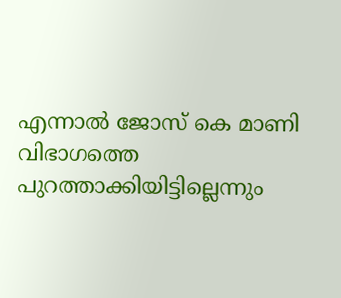എന്നാല്‍ ജോസ് കെ മാണി വിഭാഗത്തെ പുറത്താക്കിയിട്ടില്ലെന്നും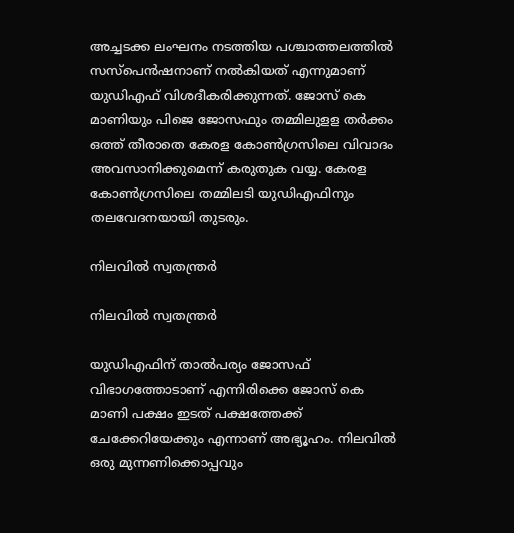അച്ചടക്ക ലംഘനം നടത്തിയ പശ്ചാത്തലത്തില്‍ സസ്‌പെന്‍ഷനാണ് നല്‍കിയത് എന്നുമാണ് യുഡിഎഫ് വിശദീകരിക്കുന്നത്. ജോസ് കെ മാണിയും പിജെ ജോസഫും തമ്മിലുളള തര്‍ക്കം ഒത്ത് തീരാതെ കേരള കോണ്‍ഗ്രസിലെ വിവാദം അവസാനിക്കുമെന്ന് കരുതുക വയ്യ. കേരള കോണ്‍ഗ്രസിലെ തമ്മിലടി യുഡിഎഫിനും തലവേദനയായി തുടരും.

നിലവിൽ സ്വതന്ത്രർ

നിലവിൽ സ്വതന്ത്രർ

യുഡിഎഫിന് താല്‍പര്യം ജോസഫ് വിഭാഗത്തോടാണ് എന്നിരിക്കെ ജോസ് കെ മാണി പക്ഷം ഇടത് പക്ഷത്തേക്ക് ചേക്കേറിയേക്കും എന്നാണ് അഭ്യൂഹം. നിലവില്‍ ഒരു മുന്നണിക്കൊപ്പവും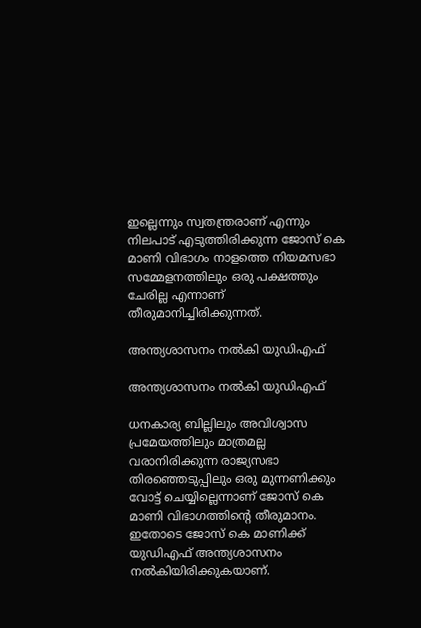ഇല്ലെന്നും സ്വതന്ത്രരാണ് എന്നും നിലപാട് എടുത്തിരിക്കുന്ന ജോസ് കെ മാണി വിഭാഗം നാളത്തെ നിയമസഭാ സമ്മേളനത്തിലും ഒരു പക്ഷത്തും ചേരില്ല എന്നാണ് തീരുമാനിച്ചിരിക്കുന്നത്.

അന്ത്യശാസനം നല്‍കി യുഡിഎഫ്

അന്ത്യശാസനം നല്‍കി യുഡിഎഫ്

ധനകാര്യ ബില്ലിലും അവിശ്വാസ പ്രമേയത്തിലും മാത്രമല്ല വരാനിരിക്കുന്ന രാജ്യസഭാ തിരഞ്ഞെടുപ്പിലും ഒരു മുന്നണിക്കും വോട്ട് ചെയ്യില്ലെന്നാണ് ജോസ് കെ മാണി വിഭാഗത്തിന്റെ തീരുമാനം. ഇതോടെ ജോസ് കെ മാണിക്ക് യുഡിഎഫ് അന്ത്യശാസനം നല്‍കിയിരിക്കുകയാണ്.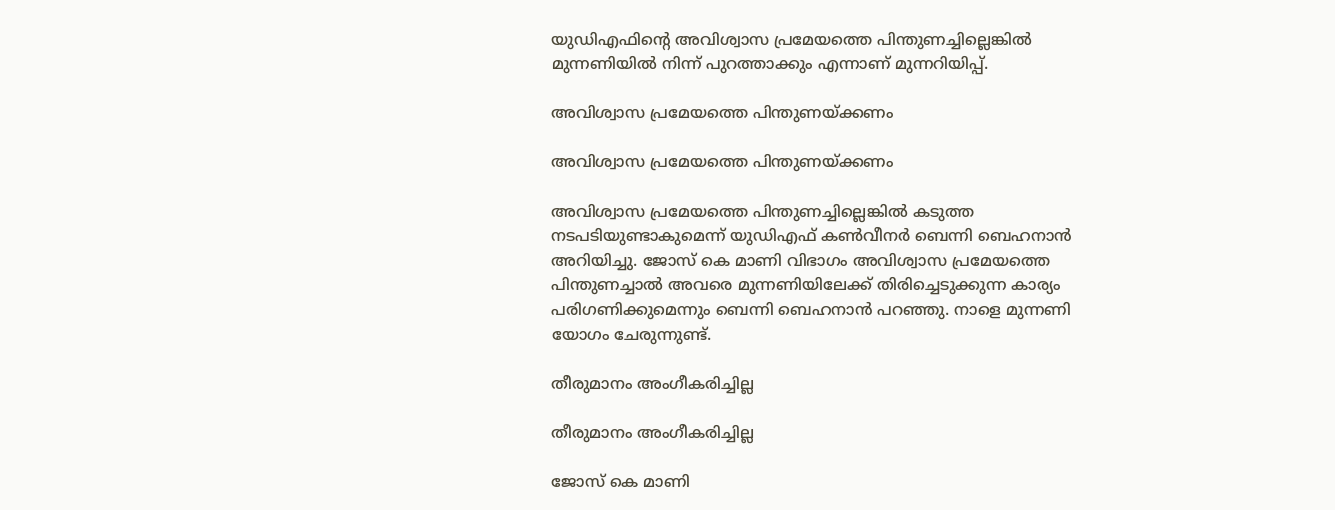യുഡിഎഫിന്റെ അവിശ്വാസ പ്രമേയത്തെ പിന്തുണച്ചില്ലെങ്കില്‍ മുന്നണിയില്‍ നിന്ന് പുറത്താക്കും എന്നാണ് മുന്നറിയിപ്പ്.

അവിശ്വാസ പ്രമേയത്തെ പിന്തുണയ്ക്കണം

അവിശ്വാസ പ്രമേയത്തെ പിന്തുണയ്ക്കണം

അവിശ്വാസ പ്രമേയത്തെ പിന്തുണച്ചില്ലെങ്കില്‍ കടുത്ത നടപടിയുണ്ടാകുമെന്ന് യുഡിഎഫ് കണ്‍വീനര്‍ ബെന്നി ബെഹനാന്‍ അറിയിച്ചു. ജോസ് കെ മാണി വിഭാഗം അവിശ്വാസ പ്രമേയത്തെ പിന്തുണച്ചാല്‍ അവരെ മുന്നണിയിലേക്ക് തിരിച്ചെടുക്കുന്ന കാര്യം പരിഗണിക്കുമെന്നും ബെന്നി ബെഹനാന്‍ പറഞ്ഞു. നാളെ മുന്നണി യോഗം ചേരുന്നുണ്ട്.

തീരുമാനം അംഗീകരിച്ചില്ല

തീരുമാനം അംഗീകരിച്ചില്ല

ജോസ് കെ മാണി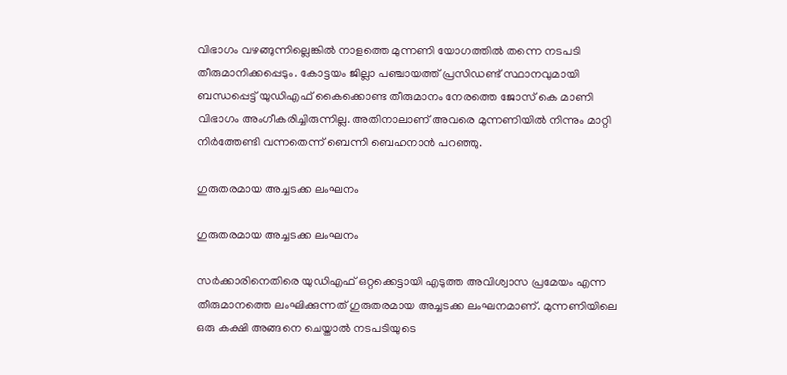വിഭാഗം വഴങ്ങുന്നില്ലെങ്കില്‍ നാളത്തെ മുന്നണി യോഗത്തില്‍ തന്നെ നടപടി തീരുമാനിക്കപ്പെടും. കോട്ടയം ജില്ലാ പഞ്ചായത്ത് പ്രസിഡണ്ട് സ്ഥാനവുമായി ബന്ധപ്പെട്ട് യുഡിഎഫ് കൈക്കൊണ്ട തീരുമാനം നേരത്തെ ജോസ് കെ മാണി വിഭാഗം അംഗീകരിച്ചിരുന്നില്ല. അതിനാലാണ് അവരെ മുന്നണിയില്‍ നിന്നും മാറ്റി നിര്‍ത്തേണ്ടി വന്നതെന്ന് ബെന്നി ബെഹനാന്‍ പറഞ്ഞു.

ഗുരുതരമായ അച്ചടക്ക ലംഘനം

ഗുരുതരമായ അച്ചടക്ക ലംഘനം

സര്‍ക്കാരിനെതിരെ യുഡിഎഫ് ഒറ്റക്കെട്ടായി എടുത്ത അവിശ്വാസ പ്രമേയം എന്ന തീരുമാനത്തെ ലംഘിക്കുന്നത് ഗുരുതരമായ അച്ചടക്ക ലംഘനമാണ്. മുന്നണിയിലെ ഒരു കക്ഷി അങ്ങനെ ചെയ്താല്‍ നടപടിയുടെ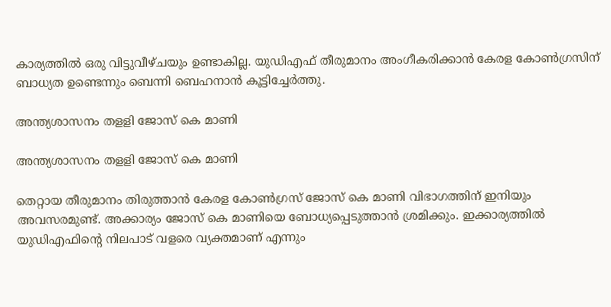കാര്യത്തില്‍ ഒരു വിട്ടുവീഴ്ചയും ഉണ്ടാകില്ല. യുഡിഎഫ് തീരുമാനം അംഗീകരിക്കാന്‍ കേരള കോണ്‍ഗ്രസിന് ബാധ്യത ഉണ്ടെന്നും ബെന്നി ബെഹനാന്‍ കൂട്ടിച്ചേര്‍ത്തു.

അന്ത്യശാസനം തളളി ജോസ് കെ മാണി

അന്ത്യശാസനം തളളി ജോസ് കെ മാണി

തെറ്റായ തീരുമാനം തിരുത്താന്‍ കേരള കോണ്‍ഗ്രസ് ജോസ് കെ മാണി വിഭാഗത്തിന് ഇനിയും അവസരമുണ്ട്. അക്കാര്യം ജോസ് കെ മാണിയെ ബോധ്യപ്പെടുത്താന്‍ ശ്രമിക്കും. ഇക്കാര്യത്തില്‍ യുഡിഎഫിന്റെ നിലപാട് വളരെ വ്യക്തമാണ് എന്നും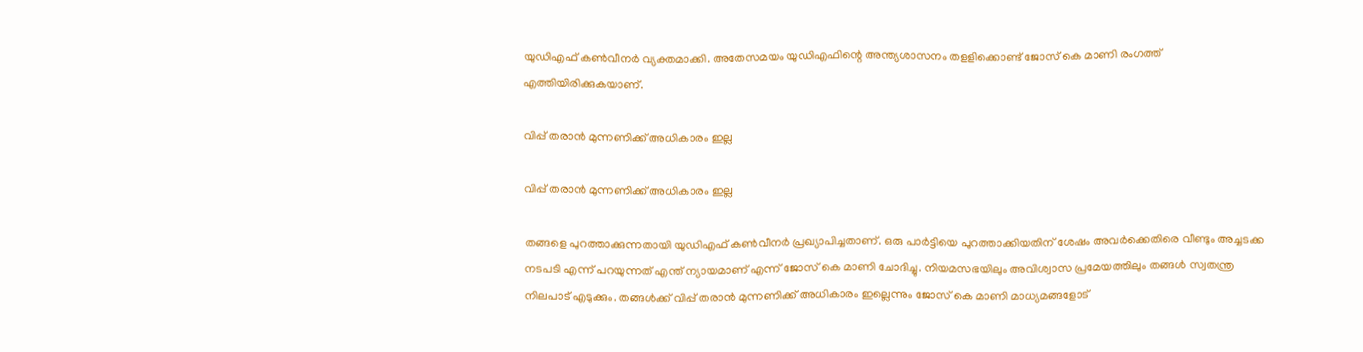യുഡിഎഫ് കണ്‍വീനര്‍ വ്യക്തമാക്കി. അതേസമയം യുഡിഎഫിന്റെ അന്ത്യശാസനം തളളിക്കൊണ്ട് ജോസ് കെ മാണി രംഗത്ത് എത്തിയിരിക്കുകയാണ്.

വിപ്പ് തരാന്‍ മുന്നണിക്ക് അധികാരം ഇല്ല

വിപ്പ് തരാന്‍ മുന്നണിക്ക് അധികാരം ഇല്ല

തങ്ങളെ പുറത്താക്കുന്നതായി യുഡിഎഫ് കണ്‍വീനര്‍ പ്രഖ്യാപിച്ചതാണ്. ഒരു പാര്‍ട്ടിയെ പുറത്താക്കിയതിന് ശേഷം അവര്‍ക്കെതിരെ വീണ്ടും അച്ചടക്ക നടപടി എന്ന് പറയുന്നത് എന്ത് ന്യായമാണ് എന്ന് ജോസ് കെ മാണി ചോദിച്ചു. നിയമസഭയിലും അവിശ്വാസ പ്രമേയത്തിലും തങ്ങള്‍ സ്വതന്ത്ര നിലപാട് എടുക്കും. തങ്ങള്‍ക്ക് വിപ്പ് തരാന്‍ മുന്നണിക്ക് അധികാരം ഇല്ലെന്നും ജോസ് കെ മാണി മാധ്യമങ്ങളോട്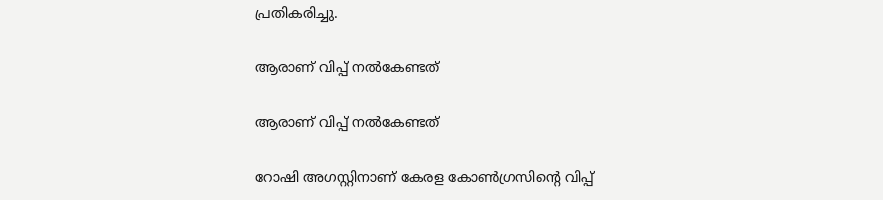പ്രതികരിച്ചു.

ആരാണ് വിപ്പ് നൽകേണ്ടത്

ആരാണ് വിപ്പ് നൽകേണ്ടത്

റോഷി അഗസ്റ്റിനാണ് കേരള കോണ്‍ഗ്രസിന്റെ വിപ്പ്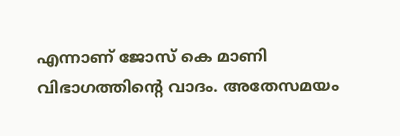എന്നാണ് ജോസ് കെ മാണി വിഭാഗത്തിന്റെ വാദം. അതേസമയം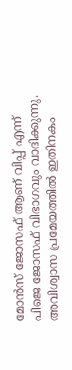മോന്‍സ് ജോസഫ് ആണ് വിപ്പ് എന്ന് പിജെ ജോസഫ് വിഭാഗവും വാദിക്കുന്നു. അവിശ്വാസ പ്രമേയത്തില്‍ ഇതിനകം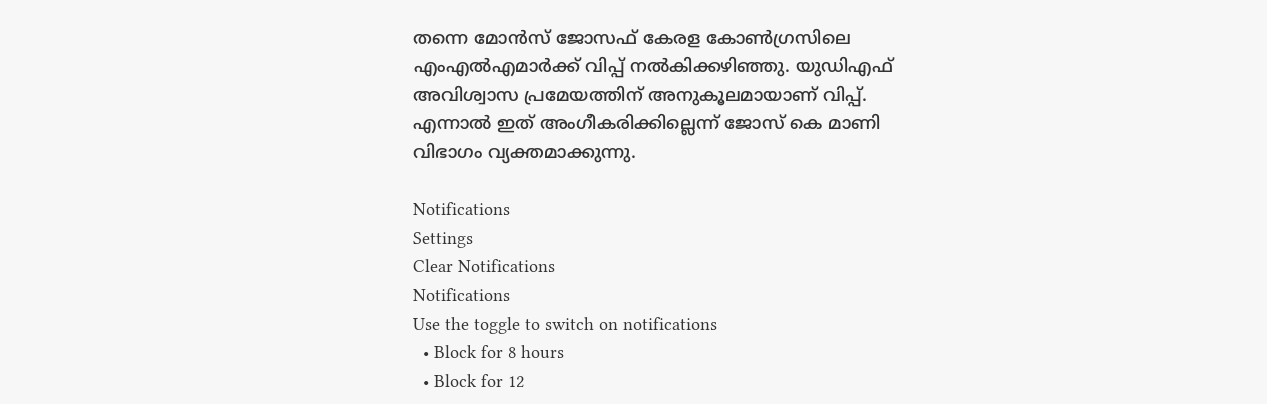തന്നെ മോന്‍സ് ജോസഫ് കേരള കോണ്‍ഗ്രസിലെ എംഎല്‍എമാര്‍ക്ക് വിപ്പ് നല്‍കിക്കഴിഞ്ഞു. യുഡിഎഫ് അവിശ്വാസ പ്രമേയത്തിന് അനുകൂലമായാണ് വിപ്പ്. എന്നാല്‍ ഇത് അംഗീകരിക്കില്ലെന്ന് ജോസ് കെ മാണി വിഭാഗം വ്യക്തമാക്കുന്നു.

Notifications
Settings
Clear Notifications
Notifications
Use the toggle to switch on notifications
  • Block for 8 hours
  • Block for 12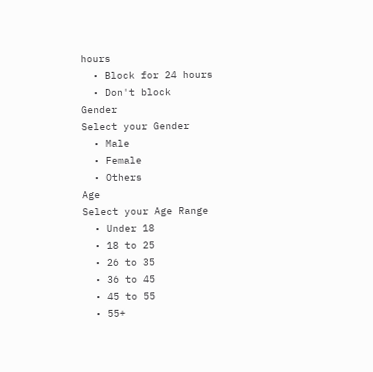hours
  • Block for 24 hours
  • Don't block
Gender
Select your Gender
  • Male
  • Female
  • Others
Age
Select your Age Range
  • Under 18
  • 18 to 25
  • 26 to 35
  • 36 to 45
  • 45 to 55
  • 55+